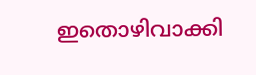ഇതൊഴിവാക്കി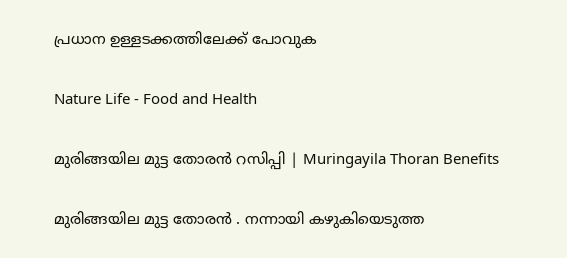പ്രധാന ഉള്ളടക്കത്തിലേക്ക് പോവുക

Nature Life - Food and Health

മുരിങ്ങയില മുട്ട തോരൻ റസിപ്പി | Muringayila Thoran Benefits

മുരിങ്ങയില മുട്ട തോരൻ . നന്നായി കഴുകിയെടുത്ത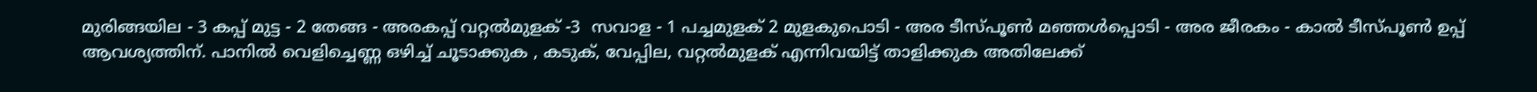മുരിങ്ങയില - 3 കപ്പ് മുട്ട - 2 തേങ്ങ - അരകപ്പ് വറ്റൽമുളക് -3  സവാള - 1 പച്ചമുളക് 2 മുളകുപൊടി - അര ടീസ്പൂൺ മഞ്ഞൾപ്പൊടി - അര ജീരകം - കാൽ ടീസ്പൂൺ ഉപ്പ് ആവശ്യത്തിന്. പാനിൽ വെളിച്ചെണ്ണ ഒഴിച്ച് ചൂടാക്കുക , കടുക്, വേപ്പില, വറ്റൽമുളക് എന്നിവയിട്ട് താളിക്കുക അതിലേക്ക്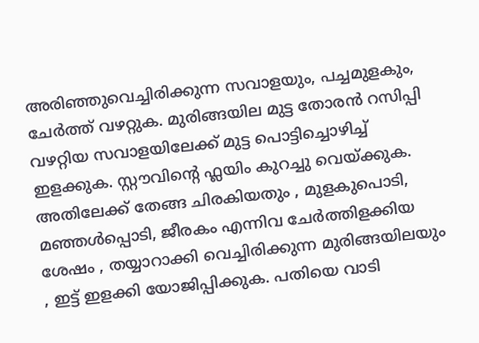അരിഞ്ഞുവെച്ചിരിക്കുന്ന സവാളയും, പച്ചമുളകും, ചേർത്ത് വഴറ്റുക. മുരിങ്ങയില മുട്ട തോരൻ റസിപ്പി വഴറ്റിയ സവാളയിലേക്ക് മുട്ട പൊട്ടിച്ചൊഴിച്ച് ഇളക്കുക. സ്റ്റൗവിൻ്റെ ഫ്ലയിം കുറച്ചു വെയ്ക്കുക. അതിലേക്ക് തേങ്ങ ചിരകിയതും , മുളകുപൊടി, മഞ്ഞൾപ്പൊടി, ജീരകം എന്നിവ ചേർത്തിളക്കിയ ശേഷം , തയ്യാറാക്കി വെച്ചിരിക്കുന്ന മുരിങ്ങയിലയും , ഇട്ട് ഇളക്കി യോജിപ്പിക്കുക. പതിയെ വാടി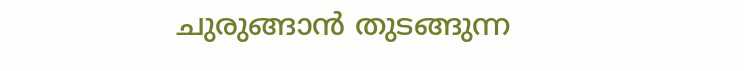ചുരുങ്ങാൻ തുടങ്ങുന്ന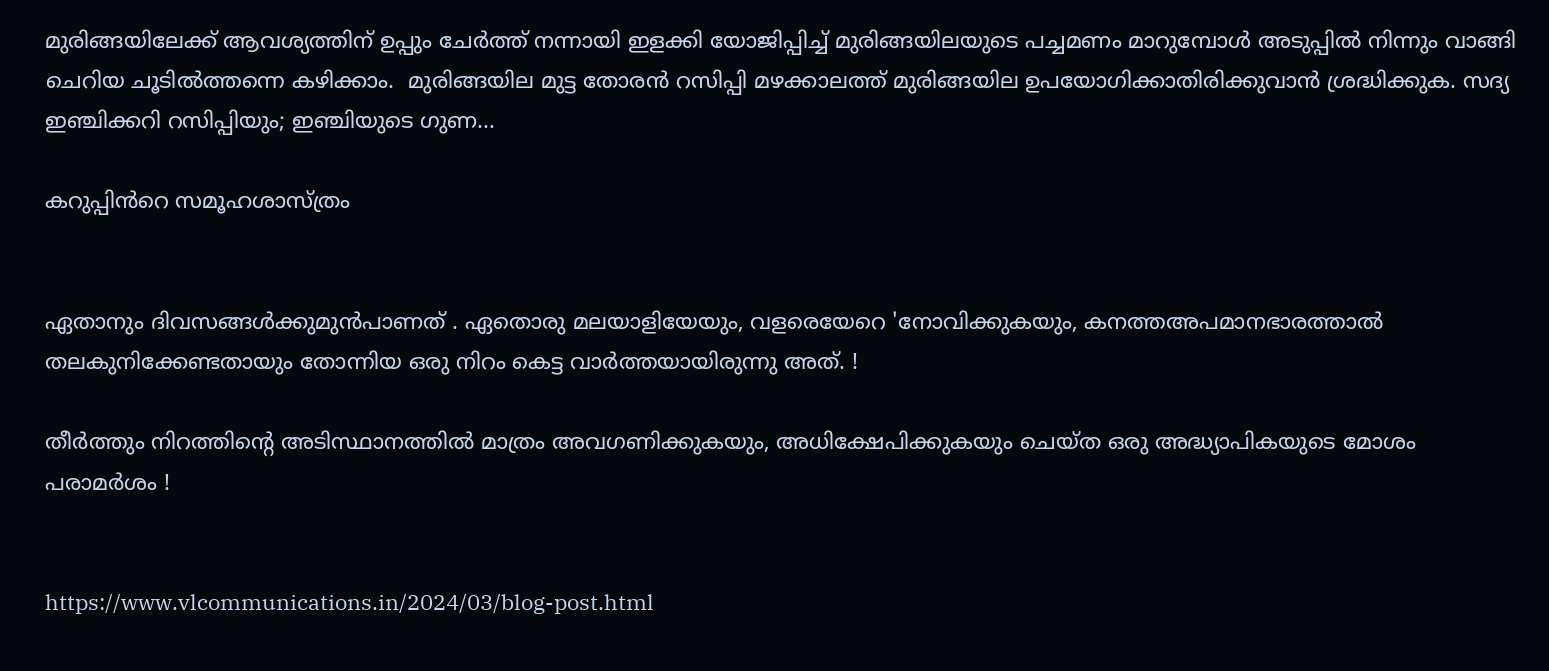മുരിങ്ങയിലേക്ക് ആവശ്യത്തിന് ഉപ്പും ചേർത്ത് നന്നായി ഇളക്കി യോജിപ്പിച്ച് മുരിങ്ങയിലയുടെ പച്ചമണം മാറുമ്പോൾ അടുപ്പിൽ നിന്നും വാങ്ങി ചെറിയ ചൂടിൽത്തന്നെ കഴിക്കാം.  മുരിങ്ങയില മുട്ട തോരൻ റസിപ്പി മഴക്കാലത്ത് മുരിങ്ങയില ഉപയോഗിക്കാതിരിക്കുവാൻ ശ്രദ്ധിക്കുക. സദ്യ ഇഞ്ചിക്കറി റസിപ്പിയും; ഇഞ്ചിയുടെ ഗുണ...

കറുപ്പിൻറെ സമൂഹശാസ്ത്രം


ഏതാനും ദിവസങ്ങൾക്കുമുൻപാണത് . ഏതൊരു മലയാളിയേയും, വളരെയേറെ 'നോവിക്കുകയും, കനത്തഅപമാനഭാരത്താൽ തലകുനിക്കേണ്ടതായും തോന്നിയ ഒരു നിറം കെട്ട വാർത്തയായിരുന്നു അത്. !

തീർത്തും നിറത്തിൻ്റെ അടിസ്ഥാനത്തിൽ മാത്രം അവഗണിക്കുകയും, അധിക്ഷേപിക്കുകയും ചെയ്ത ഒരു അദ്ധ്യാപികയുടെ മോശം  പരാമർശം !


https://www.vlcommunications.in/2024/03/blog-post.html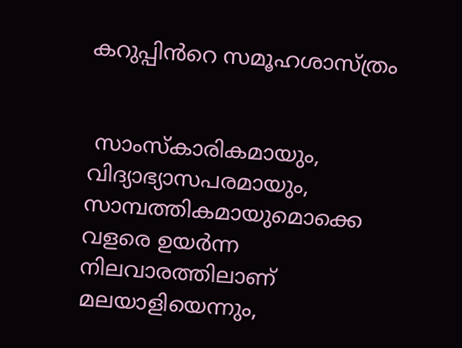കറുപ്പിൻറെ സമൂഹശാസ്ത്രം


 സാംസ്കാരികമായും, വിദ്യാഭ്യാസപരമായും, സാമ്പത്തികമായുമൊക്കെ വളരെ ഉയർന്ന നിലവാരത്തിലാണ് മലയാളിയെന്നും,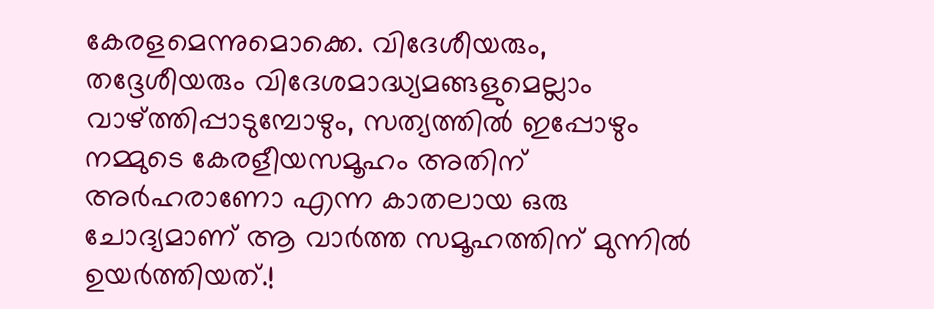കേരളമെന്നുമൊക്കെ. വിദേശീയരും, തദ്ദേശീയരും വിദേശമാദ്ധ്യമങ്ങളുമെല്ലാം വാഴ്ത്തിപ്പാടുമ്പോഴും, സത്യത്തിൽ ഇപ്പോഴും നമ്മുടെ കേരളീയസമൂഹം അതിന് അർഹരാണോ എന്ന കാതലായ ഒരു  ചോദ്യമാണ് ആ വാർത്ത സമൂഹത്തിന് മുന്നിൽ ഉയർത്തിയത്.!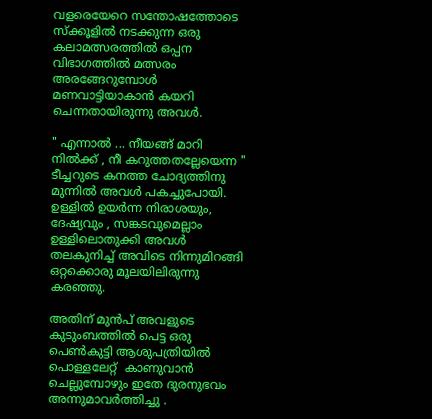വളരെയേറെ സന്തോഷത്തോടെ സ്ക്കൂളിൽ നടക്കുന്ന ഒരു കലാമത്സരത്തിൽ ഒപ്പന വിഭാഗത്തിൽ മത്സരം അരങ്ങേറുമ്പോൾ മണവാട്ടിയാകാൻ കയറി ചെന്നതായിരുന്നു അവൾ.

" എന്നാൽ ... നീയങ്ങ് മാറി നിൽക്ക് , നീ കറുത്തതല്ലേയെന്ന " ടീച്ചറുടെ കനത്ത ചോദ്യത്തിനു മുന്നിൽ അവൾ പകച്ചുപോയി. ഉള്ളിൽ ഉയർന്ന നിരാശയും, ദേഷ്യവും , സങ്കടവുമെല്ലാം ഉള്ളിലൊതുക്കി അവൾ തലകുനിച്ച് അവിടെ നിന്നുമിറങ്ങി ഒറ്റക്കൊരു മൂലയിലിരുന്നു കരഞ്ഞു.

അതിന് മുൻപ് അവളുടെ കുടുംബത്തിൽ പെട്ട ഒരു പെൺകുട്ടി ആശുപത്രിയിൽ പൊള്ളലേറ്റ്  കാണുവാൻ ചെല്ലുമ്പോഴും ഇതേ ദുരനുഭവം അന്നുമാവർത്തിച്ചു .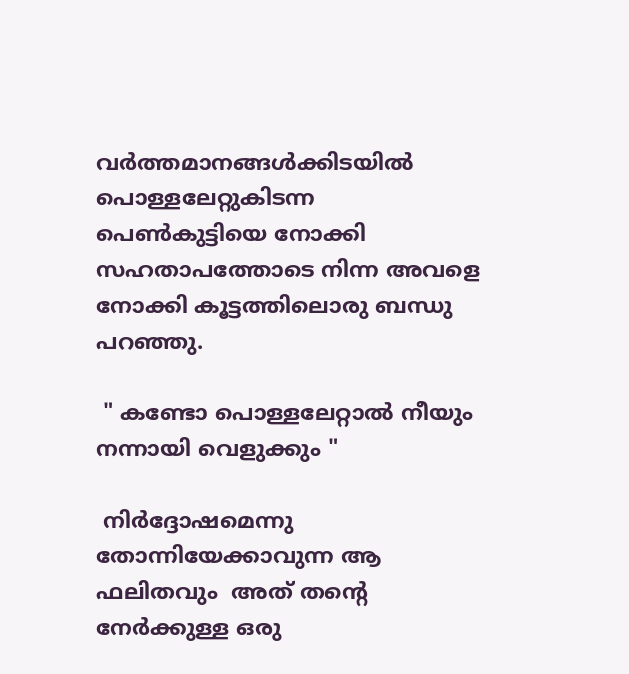വർത്തമാനങ്ങൾക്കിടയിൽ പൊള്ളലേറ്റുകിടന്ന പെൺകുട്ടിയെ നോക്കി സഹതാപത്തോടെ നിന്ന അവളെ നോക്കി കൂട്ടത്തിലൊരു ബന്ധു പറഞ്ഞു.

 " കണ്ടോ പൊള്ളലേറ്റാൽ നീയും  നന്നായി വെളുക്കും "

 നിർദ്ദോഷമെന്നു തോന്നിയേക്കാവുന്ന ആ ഫലിതവും  അത് തൻ്റെ നേർക്കുള്ള ഒരു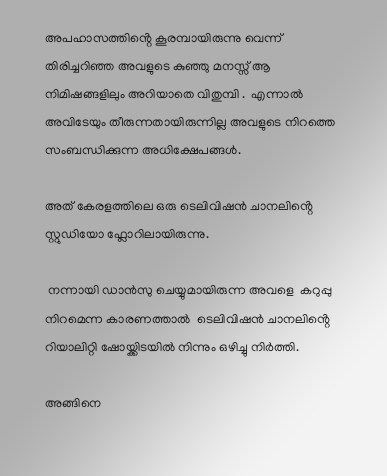അപഹാസത്തിൻ്റെ കൂരമ്പായിരുന്നു വെന്ന് തിരിച്ചറിഞ്ഞ അവളുടെ കുഞ്ഞു മനസ്സ് ആ നിമിഷങ്ങളിലും അറിയാതെ വിതുമ്പി .  എന്നാൽ അവിടേയും തീരുന്നതായിരുന്നില്ല അവളുടെ നിറത്തെ സംബന്ധിക്കുന്ന അധിക്ഷേപങ്ങൾ.

അത് കേരളത്തിലെ ഒരു ടെലിവിഷൻ ചാനലിൻ്റെ സ്റ്റുഡിയോ ഫ്ലോറിലായിരുന്നു.

 നന്നായി ഡാൻസു ചെയ്യുമായിരുന്ന അവളെ  കറുപ്പു നിറമെന്ന കാരണത്താൽ  ടെലിവിഷൻ ചാനലിൻ്റെ റിയാലിറ്റി ഷോയ്ക്കിടയിൽ നിന്നും ഒഴിച്ചു നിർത്തി.

അങ്ങിനെ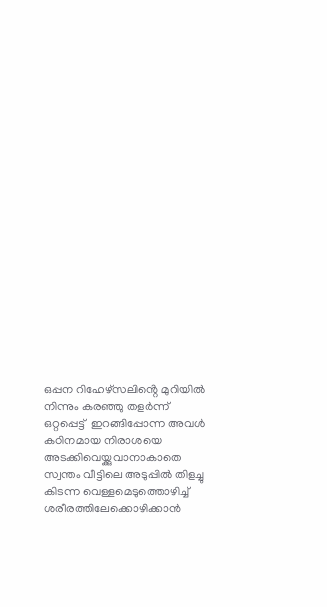ഒപ്പന റിഹേഴ്സലിൻ്റെ മുറിയിൽ നിന്നും കരഞ്ഞു തളർന്ന് ഒറ്റപ്പെട്ട്  ഇറങ്ങിപ്പോന്ന അവൾ കഠിനമായ നിരാശയെ അടക്കിവെയ്ക്കുവാനാകാതെ സ്വന്തം വീട്ടിലെ അടുപ്പിൽ തിളച്ചു കിടന്ന വെള്ളമെടുത്തൊഴിച്ച് ശരീരത്തിലേക്കൊഴിക്കാൻ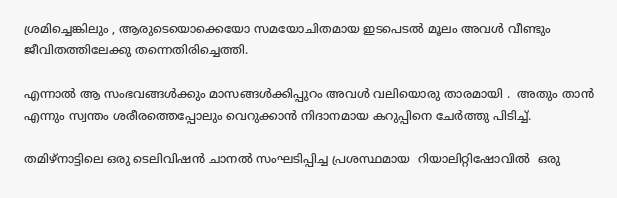ശ്രമിച്ചെങ്കിലും , ആരുടെയൊക്കെയോ സമയോചിതമായ ഇടപെടൽ മൂലം അവൾ വീണ്ടും ജീവിതത്തിലേക്കു തന്നെതിരിച്ചെത്തി.

എന്നാൽ ആ സംഭവങ്ങൾക്കും മാസങ്ങൾക്കിപ്പുറം അവൾ വലിയൊരു താരമായി .  അതും താൻ എന്നും സ്വന്തം ശരീരത്തെപ്പോലും വെറുക്കാൻ നിദാനമായ കറുപ്പിനെ ചേർത്തു പിടിച്ച്.

തമിഴ്നാട്ടിലെ ഒരു ടെലിവിഷൻ ചാനൽ സംഘടിപ്പിച്ച പ്രശസ്ഥമായ  റിയാലിറ്റിഷോവിൽ  ഒരു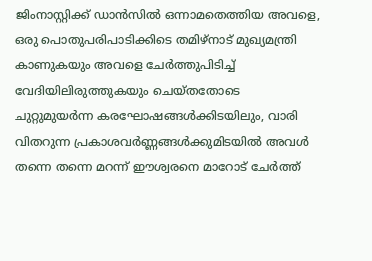ജിംനാസ്റ്റിക്ക് ഡാൻസിൽ ഒന്നാമതെത്തിയ അവളെ, ഒരു പൊതുപരിപാടിക്കിടെ തമിഴ്നാട് മുഖ്യമന്ത്രി കാണുകയും അവളെ ചേർത്തുപിടിച്ച് വേദിയിലിരുത്തുകയും ചെയ്തതോടെ ചുറ്റുമുയർന്ന കരഘോഷങ്ങൾക്കിടയിലും, വാരി വിതറുന്ന പ്രകാശവർണ്ണങ്ങൾക്കുമിടയിൽ അവൾ തന്നെ തന്നെ മറന്ന് ഈശ്വരനെ മാറോട് ചേർത്ത്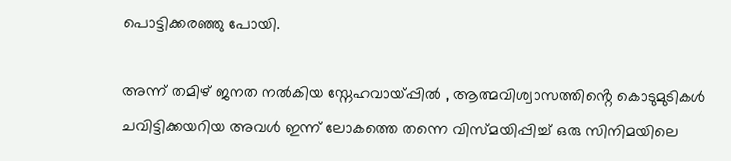പൊട്ടിക്കരഞ്ഞു പോയി.

അന്ന് തമിഴ് ജനത നൽകിയ സ്നേഹവായ്പ്പിൽ , ആത്മവിശ്വാസത്തിൻ്റെ കൊടുമുടികൾ ചവിട്ടിക്കയറിയ അവൾ ഇന്ന് ലോകത്തെ തന്നെ വിസ്മയിപ്പിച്ച് ഒരു സിനിമയിലെ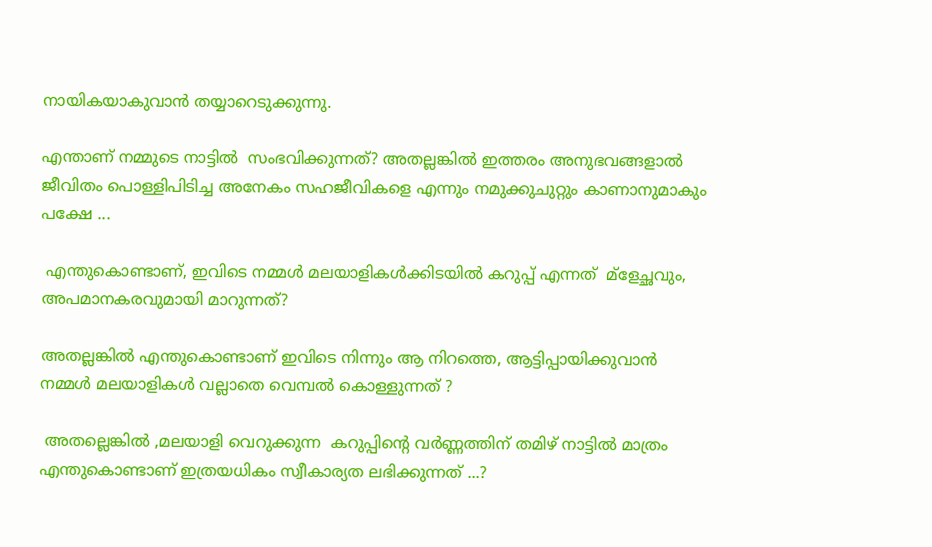നായികയാകുവാൻ തയ്യാറെടുക്കുന്നു.

എന്താണ് നമ്മുടെ നാട്ടിൽ  സംഭവിക്കുന്നത്? അതല്ലങ്കിൽ ഇത്തരം അനുഭവങ്ങളാൽ ജീവിതം പൊള്ളിപിടിച്ച അനേകം സഹജീവികളെ എന്നും നമുക്കുചുറ്റും കാണാനുമാകും പക്ഷേ ...

 എന്തുകൊണ്ടാണ്, ഇവിടെ നമ്മൾ മലയാളികൾക്കിടയിൽ കറുപ്പ് എന്നത്  മ്ളേച്ഛവും, അപമാനകരവുമായി മാറുന്നത്?

അതല്ലങ്കിൽ എന്തുകൊണ്ടാണ് ഇവിടെ നിന്നും ആ നിറത്തെ, ആട്ടിപ്പായിക്കുവാൻ നമ്മൾ മലയാളികൾ വല്ലാതെ വെമ്പൽ കൊള്ളുന്നത് ?

 അതല്ലെങ്കിൽ ,മലയാളി വെറുക്കുന്ന  കറുപ്പിൻ്റെ വർണ്ണത്തിന് തമിഴ് നാട്ടിൽ മാത്രം എന്തുകൊണ്ടാണ് ഇത്രയധികം സ്വീകാര്യത ലഭിക്കുന്നത് ...?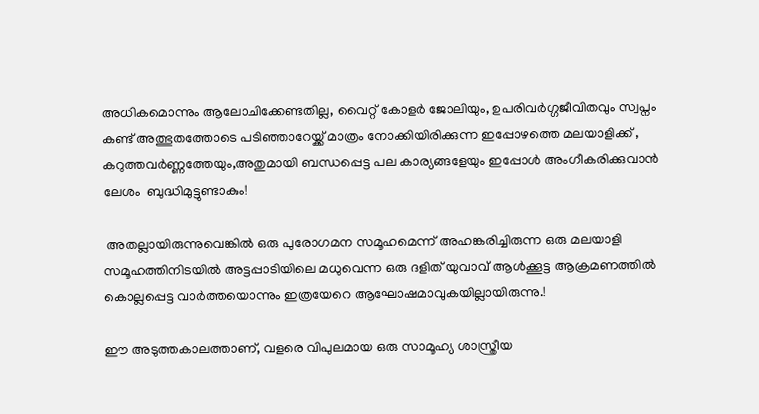അധികമൊന്നും ആലോചിക്കേണ്ടതില്ല, വൈറ്റ് കോളർ ജോലിയും, ഉപരിവർഗ്ഗജീവിതവും സ്വപ്നം കണ്ട് അത്ഭുതത്തോടെ പടിഞ്ഞാറേയ്ക്ക് മാത്രം നോക്കിയിരിക്കുന്ന ഇപ്പോഴത്തെ മലയാളിക്ക് , കറുത്തവർണ്ണത്തേയും,അതുമായി ബന്ധപ്പെട്ട പല കാര്യങ്ങളേയും ഇപ്പോൾ അംഗീകരിക്കുവാൻ ലേശം  ബുദ്ധിമുട്ടുണ്ടാകും!

 അതല്ലായിരുന്നുവെങ്കിൽ ഒരു പുരോഗമന സമൂഹമെന്ന് അഹങ്കരിച്ചിരുന്ന ഒരു മലയാളി സമൂഹത്തിനിടയിൽ അട്ടപ്പാടിയിലെ മധുവെന്ന ഒരു ദളിത് യുവാവ് ആൾക്കൂട്ട ആക്രമണത്തിൽ കൊല്ലപ്പെട്ട വാർത്തയൊന്നും ഇത്രയേറെ ആഘോഷമാവുകയില്ലായിരുന്നു.!

ഈ അടുത്തകാലത്താണ്, വളരെ വിപുലമായ ഒരു സാമൂഹ്യ ശാസ്ത്രീയ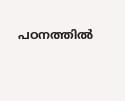പഠനത്തിൽ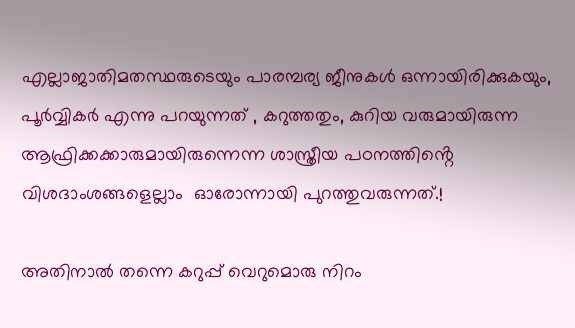എല്ലാജാതിമതസ്ഥരുടെയും പാരമ്പര്യ ജീനുകൾ ഒന്നായിരിക്കുകയും, പൂർവ്വികർ എന്നു പറയുന്നത് , കറുത്തതും, കുറിയ വരുമായിരുന്ന ആഫ്രിക്കക്കാരുമായിരുന്നെന്ന ശാസ്ത്രീയ പഠനത്തിൻ്റെ   വിശദാംശങ്ങളെല്ലാം  ഓരോന്നായി പുറത്തുവരുന്നത്.!

അതിനാൽ തന്നെ കറുപ്പ് വെറുമൊരു നിറം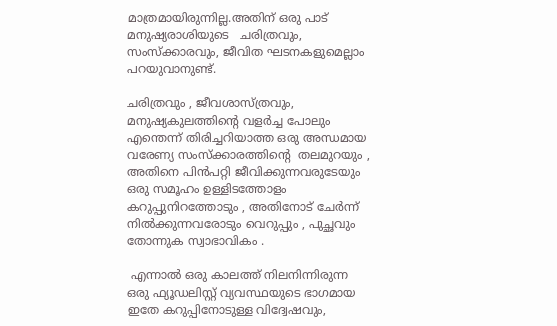മാത്രമായിരുന്നില്ല.അതിന് ഒരു പാട് മനുഷ്യരാശിയുടെ   ചരിത്രവും, സംസ്ക്കാരവും, ജീവിത ഘടനകളുമെല്ലാം പറയുവാനുണ്ട്.

ചരിത്രവും , ജീവശാസ്ത്രവും,  മനുഷ്യകുലത്തിൻ്റെ വളർച്ച പോലും എന്തെന്ന് തിരിച്ചറിയാത്ത ഒരു അന്ധമായ വരേണ്യ സംസ്ക്കാരത്തിൻ്റെ  തലമുറയും , അതിനെ പിൻപറ്റി ജീവിക്കുന്നവരുടേയും ഒരു സമൂഹം ഉള്ളിടത്തോളം കറുപ്പുനിറത്തോടും , അതിനോട് ചേർന്ന് നിൽക്കുന്നവരോടും വെറുപ്പും , പുച്ഛവും തോന്നുക സ്വാഭാവികം .

 എന്നാൽ ഒരു കാലത്ത് നിലനിന്നിരുന്ന ഒരു ഫ്യൂഡലിസ്റ്റ് വ്യവസ്ഥയുടെ ഭാഗമായ ഇതേ കറുപ്പിനോടുള്ള വിദ്വേഷവും,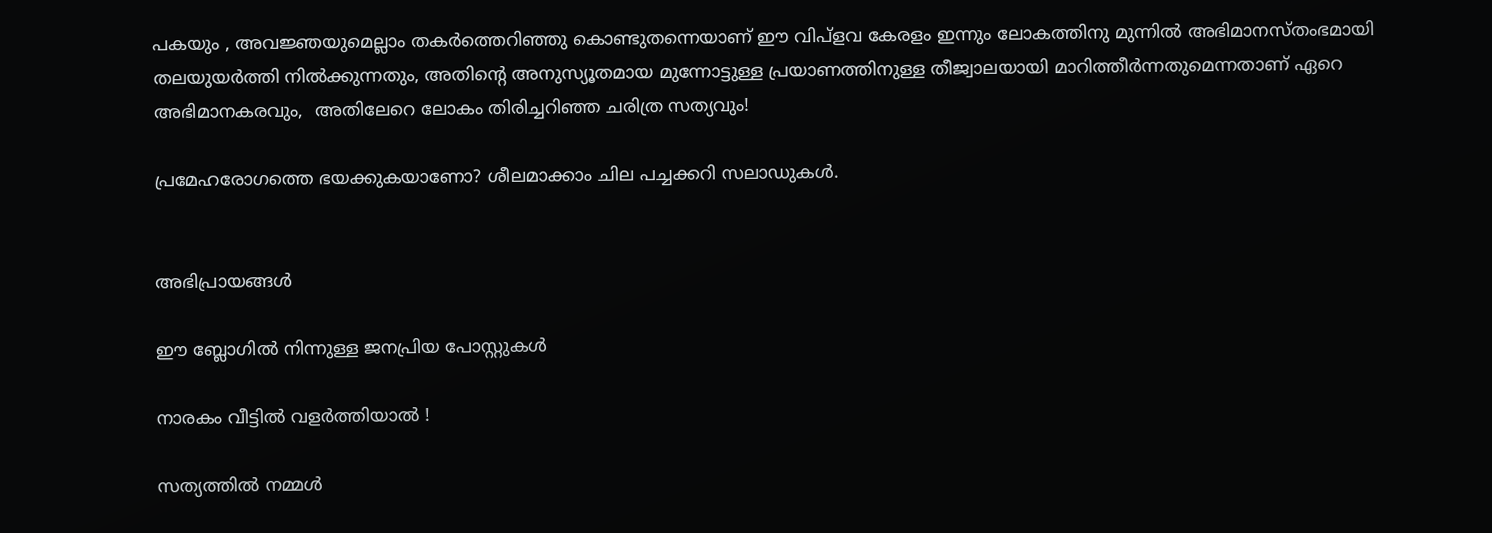പകയും , അവജ്ഞയുമെല്ലാം തകർത്തെറിഞ്ഞു കൊണ്ടുതന്നെയാണ് ഈ വിപ്ളവ കേരളം ഇന്നും ലോകത്തിനു മുന്നിൽ അഭിമാനസ്തംഭമായി തലയുയർത്തി നിൽക്കുന്നതും, അതിൻ്റെ അനുസ്യൂതമായ മുന്നോട്ടുള്ള പ്രയാണത്തിനുള്ള തീജ്വാലയായി മാറിത്തീർന്നതുമെന്നതാണ് ഏറെ അഭിമാനകരവും,  അതിലേറെ ലോകം തിരിച്ചറിഞ്ഞ ചരിത്ര സത്യവും!

പ്രമേഹരോഗത്തെ ഭയക്കുകയാണോ? ശീലമാക്കാം ചില പച്ചക്കറി സലാഡുകൾ.


അഭിപ്രായങ്ങള്‍

ഈ ബ്ലോഗിൽ നിന്നുള്ള ജനപ്രിയ പോസ്റ്റുകള്‍‌

നാരകം വീട്ടിൽ വളർത്തിയാൽ !

സത്യത്തിൽ നമ്മൾ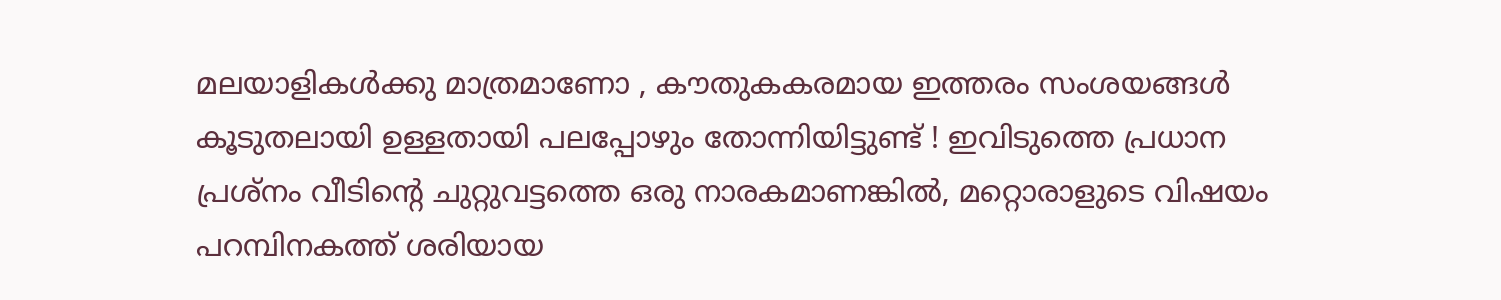മലയാളികൾക്കു മാത്രമാണോ , കൗതുകകരമായ ഇത്തരം സംശയങ്ങൾ കൂടുതലായി ഉള്ളതായി പലപ്പോഴും തോന്നിയിട്ടുണ്ട് ! ഇവിടുത്തെ പ്രധാന പ്രശ്നം വീടിൻ്റെ ചുറ്റുവട്ടത്തെ ഒരു നാരകമാണങ്കിൽ, മറ്റൊരാളുടെ വിഷയം പറമ്പിനകത്ത് ശരിയായ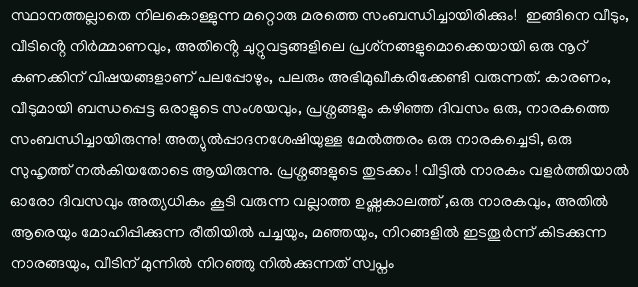സ്ഥാനത്തല്ലാതെ നിലകൊള്ളുന്ന മറ്റൊരു മരത്തെ സംബന്ധിച്ചായിരിക്കും!  ഇങ്ങിനെ വീടും, വീടിൻ്റെ നിർമ്മാണവും, അതിൻ്റെ ചുറ്റുവട്ടങ്ങളിലെ പ്രശ്‌നങ്ങളുമൊക്കെയായി ഒരു നൂറ് കണക്കിന് വിഷയങ്ങളാണ് പലപ്പോഴും, പലരും അഭിമുഖീകരിക്കേണ്ടി വരുന്നത്. കാരണം, വീടുമായി ബന്ധപ്പെട്ട ഒരാളുടെ സംശയവും, പ്രശ്നങ്ങളും കഴിഞ്ഞ ദിവസം ഒരു, നാരകത്തെ സംബന്ധിച്ചായിരുന്നു! അത്യുൽപ്പാദനശേഷിയുള്ള മേൽത്തരം ഒരു നാരകച്ചെടി, ഒരു സുഹൃത്ത് നൽകിയതോടെ ആയിരുന്നു. പ്രശ്നങ്ങളുടെ തുടക്കം ! വീട്ടിൽ നാരകം വളർത്തിയാൽ  ഓരോ ദിവസവും അത്യധികം കൂടി വരുന്ന വല്ലാത്ത ഉഷ്ണകാലത്ത് ,ഒരു നാരകവും, അതിൽ ആരെയും മോഹിപ്പിക്കുന്ന രീതിയിൽ പച്ചയും, മഞ്ഞയും, നിറങ്ങളിൽ ഇടതൂർന്ന് കിടക്കുന്ന നാരങ്ങയും, വീടിന് മുന്നിൽ നിറഞ്ഞു നിൽക്കുന്നത് സ്വപ്നം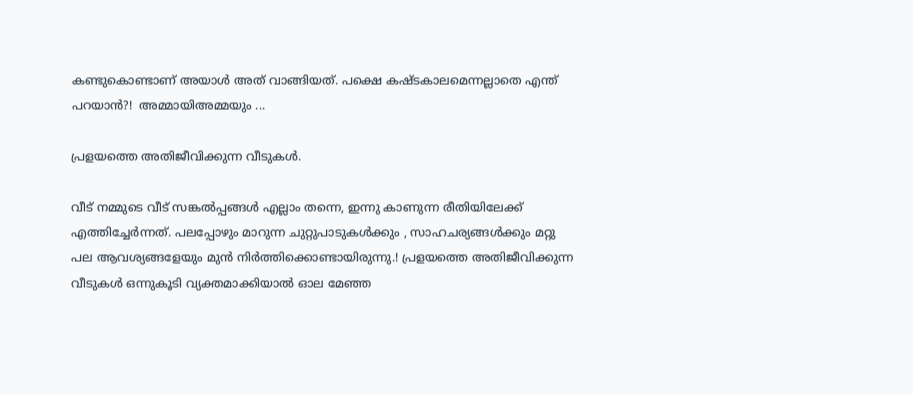കണ്ടുകൊണ്ടാണ് അയാൾ അത് വാങ്ങിയത്. പക്ഷെ കഷ്ടകാലമെന്നല്ലാതെ എന്ത് പറയാൻ?!  അമ്മായിഅമ്മയും ...

പ്രളയത്തെ അതിജീവിക്കുന്ന വീടുകൾ.

വീട് നമ്മുടെ വീട് സങ്കൽപ്പങ്ങൾ എല്ലാം തന്നെ, ഇന്നു കാണുന്ന രീതിയിലേക്ക് എത്തിച്ചേർന്നത്. പലപ്പോഴും മാറുന്ന ചുറ്റുപാടുകൾക്കും , സാഹചര്യങ്ങൾക്കും മറ്റു പല ആവശ്യങ്ങളേയും മുൻ നിർത്തിക്കൊണ്ടായിരുന്നു.! പ്രളയത്തെ അതിജീവിക്കുന്ന വീടുകൾ ഒന്നുകൂടി വ്യക്തമാക്കിയാൽ ഓല മേഞ്ഞ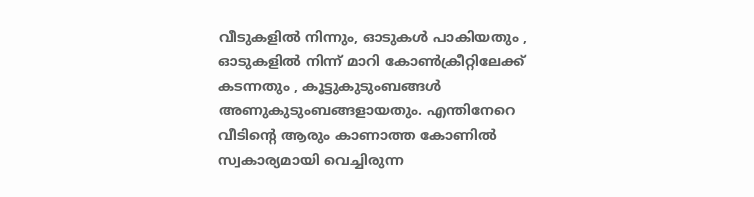വീടുകളിൽ നിന്നും, ഓടുകൾ പാകിയതും , ഓടുകളിൽ നിന്ന് മാറി കോൺക്രീറ്റിലേക്ക് കടന്നതും , കൂട്ടുകുടുംബങ്ങൾ അണുകുടുംബങ്ങളായതും. എന്തിനേറെ വീടിൻ്റെ ആരും കാണാത്ത കോണിൽ സ്വകാര്യമായി വെച്ചിരുന്ന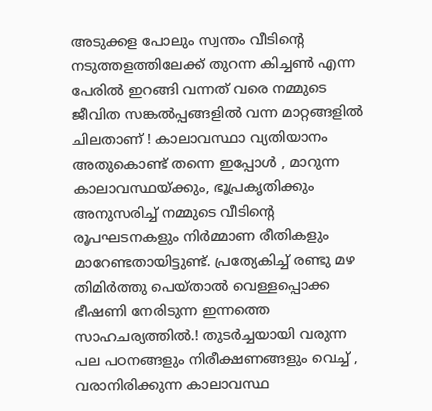അടുക്കള പോലും സ്വന്തം വീടിൻ്റെ നടുത്തളത്തിലേക്ക് തുറന്ന കിച്ചൺ എന്ന പേരിൽ ഇറങ്ങി വന്നത് വരെ നമ്മുടെ ജീവിത സങ്കൽപ്പങ്ങളിൽ വന്ന മാറ്റങ്ങളിൽ ചിലതാണ് ! കാലാവസ്ഥാ വ്യതിയാനം അതുകൊണ്ട് തന്നെ ഇപ്പോൾ , മാറുന്ന കാലാവസ്ഥയ്ക്കും, ഭൂപ്രകൃതിക്കും അനുസരിച്ച് നമ്മുടെ വീടിൻ്റെ രൂപഘടനകളും നിർമ്മാണ രീതികളും മാറേണ്ടതായിട്ടുണ്ട്. പ്രത്യേകിച്ച് രണ്ടു മഴ തിമിർത്തു പെയ്താൽ വെള്ളപ്പൊക്ക ഭീഷണി നേരിടുന്ന ഇന്നത്തെ സാഹചര്യത്തിൽ.! തുടർച്ചയായി വരുന്ന പല പഠനങ്ങളും നിരീക്ഷണങ്ങളും വെച്ച് , വരാനിരിക്കുന്ന കാലാവസ്ഥ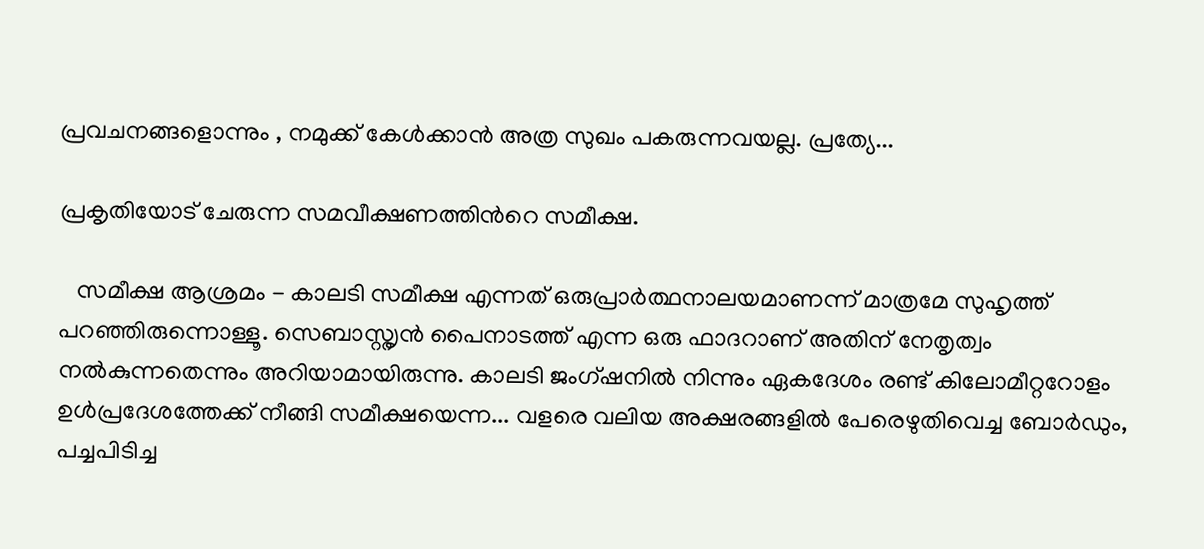പ്രവചനങ്ങളൊന്നും , നമുക്ക് കേൾക്കാൻ അത്ര സുഖം പകരുന്നവയല്ല. പ്രത്യേ...

പ്രകൃതിയോട് ചേരുന്ന സമവീക്ഷണത്തിൻറെ സമീക്ഷ.

   സമീക്ഷ ആശ്രമം - കാലടി സമീക്ഷ എന്നത് ഒരുപ്രാർത്ഥനാലയമാണന്ന് മാത്രമേ സുഹൃത്ത് പറഞ്ഞിരുന്നൊള്ളൂ. സെബാസ്റ്റൃൻ പൈനാടത്ത് എന്ന ഒരു ഫാദറാണ് അതിന് നേതൃത്വം നൽകുന്നതെന്നും അറിയാമായിരുന്നു. കാലടി ജംഗ്ഷനിൽ നിന്നും ഏകദേശം രണ്ട് കിലോമീറ്ററോളം ഉൾപ്രദേശത്തേക്ക് നീങ്ങി സമീക്ഷയെന്ന... വളരെ വലിയ അക്ഷരങ്ങളിൽ പേരെഴുതിവെച്ച ബോർഡും, പച്ചപിടിച്ച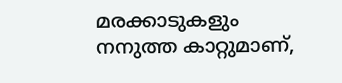മരക്കാടുകളും നനുത്ത കാറ്റുമാണ്,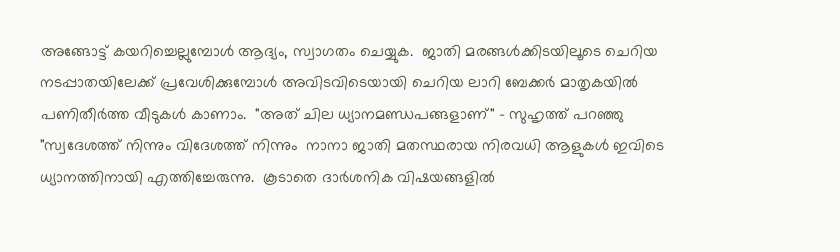അങ്ങോട്ട് കയറിച്ചെല്ലുമ്പോൾ ആദ്യം, സ്വാഗതം ചെയ്യുക.  ജാതി മരങ്ങൾക്കിടയിലൂടെ ചെറിയ നടപ്പാതയിലേക്ക് പ്രവേശിക്കുമ്പോൾ അവിടവിടെയായി ചെറിയ ലാറി ബേക്കർ മാതൃകയിൽ പണിതീർത്ത വീടുകൾ കാണാം.  "അത് ചില ധ്യാനമണ്ഡപങ്ങളാണ്" - സുഹൃത്ത് പറഞ്ഞു "സ്വദേശത്ത് നിന്നും വിദേശത്ത് നിന്നും  നാനാ ജാതി മതസ്ഥരായ നിരവധി ആളുകൾ ഇവിടെ ധ്യാനത്തിനായി എത്തിച്ചേരുന്നു.  കൂടാതെ ദാർശനിക വിഷയങ്ങളിൽ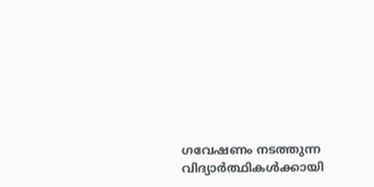ഗവേഷണം നടത്തുന്ന വിദ്യാർത്ഥികൾക്കായി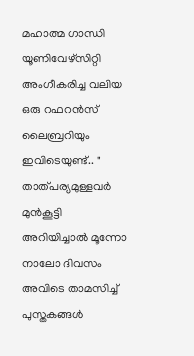മഹാത്മ ഗാന്ധി യൂണിവേഴ്സിറ്റി അംഗീകരിച്ച വലിയ ഒരു റഫറൻസ് ലൈബ്രറിയും ഇവിടെയുണ്ട്.. "  താത്പര്യമുള്ളവർ മുൻകൂട്ടി അറിയിച്ചാൽ മൂന്നോ നാലോ ദിവസം അവിടെ താമസിച്ച് പുസ്തകങ്ങൾ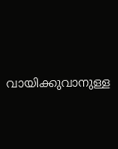വായിക്കുവാനുള്ള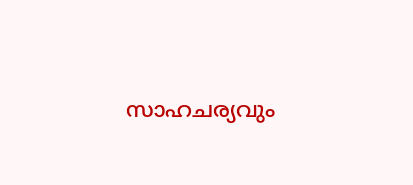സാഹചര്യവും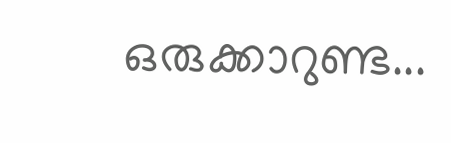ഒരുക്കാറുണ്ട...